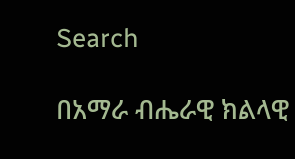Search

በአማራ ብሔራዊ ክልላዊ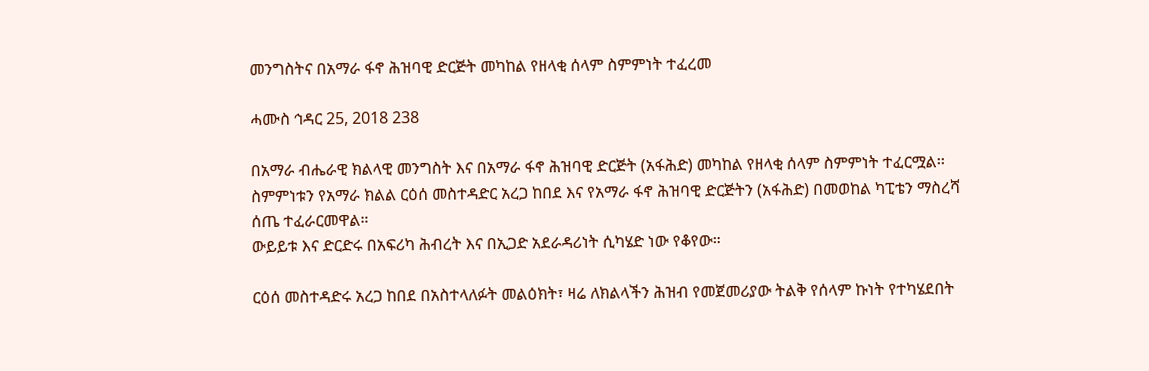መንግስትና በአማራ ፋኖ ሕዝባዊ ድርጅት መካከል የዘላቂ ሰላም ስምምነት ተፈረመ

ሓሙስ ኅዳር 25, 2018 238

በአማራ ብሔራዊ ክልላዊ መንግስት እና በአማራ ፋኖ ሕዝባዊ ድርጅት (አፋሕድ) መካከል የዘላቂ ሰላም ስምምነት ተፈርሟል፡፡
ስምምነቱን የአማራ ክልል ርዕሰ መስተዳድር አረጋ ከበደ እና የአማራ ፋኖ ሕዝባዊ ድርጅትን (አፋሕድ) በመወከል ካፒቴን ማስረሻ ሰጤ ተፈራርመዋል።
ውይይቱ እና ድርድሩ በአፍሪካ ሕብረት እና በኢጋድ አደራዳሪነት ሲካሄድ ነው የቆየው።

ርዕሰ መስተዳድሩ አረጋ ከበደ በአስተላለፉት መልዕክት፣ ዛሬ ለክልላችን ሕዝብ የመጀመሪያው ትልቅ የሰላም ኩነት የተካሄደበት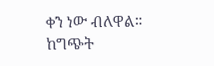ቀን ነው ብለዋል።
ከግጭት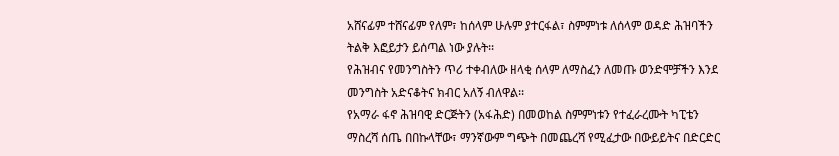አሸናፊም ተሸናፊም የለም፣ ከሰላም ሁሉም ያተርፋል፣ ስምምነቱ ለሰላም ወዳድ ሕዝባችን ትልቅ እፎይታን ይሰጣል ነው ያሉት፡፡
የሕዝብና የመንግስትን ጥሪ ተቀብለው ዘላቂ ሰላም ለማስፈን ለመጡ ወንድሞቻችን እንደ መንግስት አድናቆትና ክብር አለኝ ብለዋል፡፡
የአማራ ፋኖ ሕዝባዊ ድርጅትን (አፋሕድ) በመወከል ስምምነቱን የተፈራረሙት ካፒቴን ማስረሻ ሰጤ በበኩላቸው፣ ማንኛውም ግጭት በመጨረሻ የሚፈታው በውይይትና በድርድር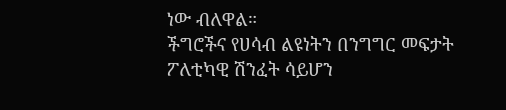ነው ብለዋል።
ችግሮችና የሀሳብ ልዩነትን በንግግር መፍታት ፖለቲካዊ ሽንፈት ሳይሆን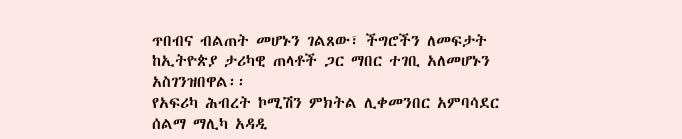ጥበብና ብልጠት መሆኑን ገልጸው፣ ችግሮችን ለመፍታት ከኢትዮጵያ ታሪካዊ ጠላቶች ጋር ማበር ተገቢ አለመሆኑን አስገንዝበዋል፡፡
የአፍሪካ ሕብረት ኮሚሽን ምክትል ሊቀመንበር አምባሳደር ሰልማ ማሊካ አዳዲ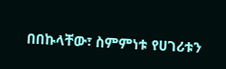በበኩላቸው፣ ስምምነቱ የሀገሪቱን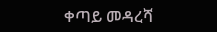ቀጣይ መዳረሻ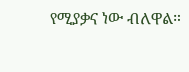የሚያቃና ነው ብለዋል።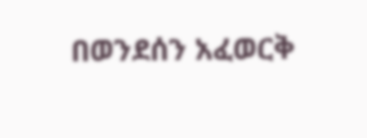በወንደሰን አፈወርቅ